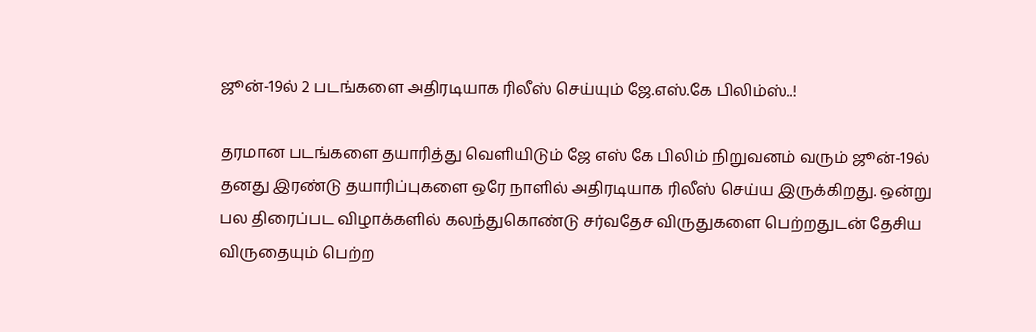ஜூன்-19ல் 2 படங்களை அதிரடியாக ரிலீஸ் செய்யும் ஜே.எஸ்.கே பிலிம்ஸ்..!

தரமான படங்களை தயாரித்து வெளியிடும் ஜே எஸ் கே பிலிம் நிறுவனம் வரும் ஜூன்-19ல் தனது இரண்டு தயாரிப்புகளை ஒரே நாளில் அதிரடியாக ரிலீஸ் செய்ய இருக்கிறது. ஒன்று பல திரைப்பட விழாக்களில் கலந்துகொண்டு சர்வதேச விருதுகளை பெற்றதுடன் தேசிய விருதையும் பெற்ற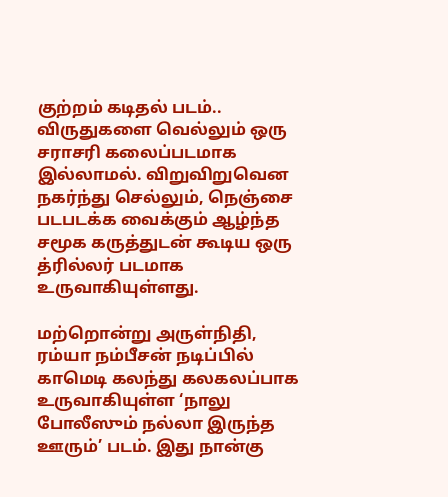குற்றம் கடிதல் படம்.. விருதுகளை வெல்லும் ஒரு சராசரி கலைப்படமாக இல்லாமல். விறுவிறுவென நகர்ந்து செல்லும், நெஞ்சை படபடக்க வைக்கும் ஆழ்ந்த சமூக கருத்துடன் கூடிய ஒரு த்ரில்லர் படமாக உருவாகியுள்ளது.

மற்றொன்று அருள்நிதி, ரம்யா நம்பீசன் நடிப்பில் காமெடி கலந்து கலகலப்பாக உருவாகியுள்ள ‘நாலு போலீஸும் நல்லா இருந்த ஊரும்’ படம். இது நான்கு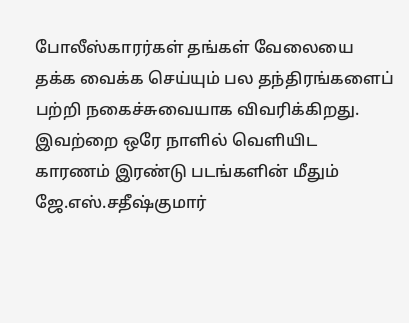போலீஸ்காரர்கள் தங்கள் வேலையை தக்க வைக்க செய்யும் பல தந்திரங்களைப் பற்றி நகைச்சுவையாக விவரிக்கிறது. இவற்றை ஒரே நாளில் வெளியிட காரணம் இரண்டு படங்களின் மீதும் ஜே.எஸ்.சதீஷ்குமார்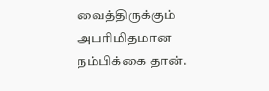வைத்திருக்கும் அபரிமிதமான நம்பிக்கை தான்.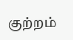குற்றம்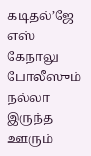கடிதல்’ஜே எஸ் கேநாலு போலீஸும் நல்லா இருந்த ஊரும்